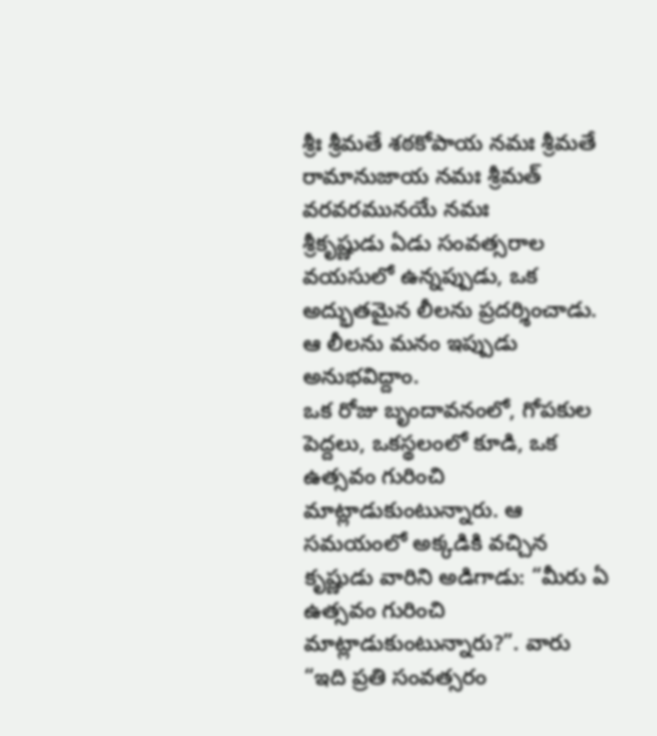శ్రీః శ్రీమతే శఠకోపాయ నమః శ్రీమతే రామానుజాయ నమః శ్రీమత్ వరవరమునయే నమః
శ్రీకృష్ణుడు ఏడు సంవత్సరాల వయసులో ఉన్నప్పుడు, ఒక అద్భుతమైన లీలను ప్రదర్శించాడు. ఆ లీలను మనం ఇప్పుడు అనుభవిద్దాం.
ఒక రోజు బృందావనంలో, గోపకుల పెద్దలు, ఒకస్థలంలో కూడి, ఒక ఉత్సవం గురించి మాట్లాడుకుంటున్నారు. ఆ సమయంలో అక్కడికి వచ్చిన కృష్ణుడు వారిని అడిగాడు: “మీరు ఏ ఉత్సవం గురించి మాట్లాడుకుంటున్నారు?”. వారు “ఇది ప్రతి సంవత్సరం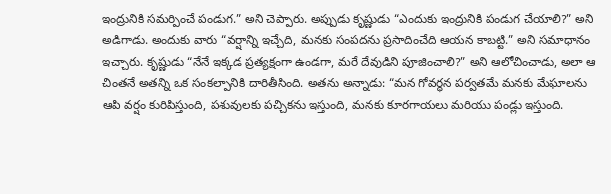ఇంద్రునికి సమర్పించే పండుగ.” అని చెప్పారు. అప్పుడు కృష్ణుడు “ఎందుకు ఇంద్రునికి పండుగ చేయాలి?” అని అడిగాడు. అందుకు వారు “వర్షాన్ని ఇచ్చేది, మనకు సంపదను ప్రసాదించేది ఆయన కాబట్టి.” అని సమాధానం ఇచ్చారు. కృష్ణుడు “నేనే ఇక్కడ ప్రత్యక్షంగా ఉండగా, మరే దేవుడిని పూజించాలి?” అని ఆలోచించాడు, అలా ఆ చింతనే అతన్ని ఒక సంకల్పానికి దారితీసింది. అతను అన్నాడు: “మన గోవర్ధన పర్వతమే మనకు మేఘాలను ఆపి వర్షం కురిపిస్తుంది, పశువులకు పచ్చికను ఇస్తుంది, మనకు కూరగాయలు మరియు పండ్లు ఇస్తుంది.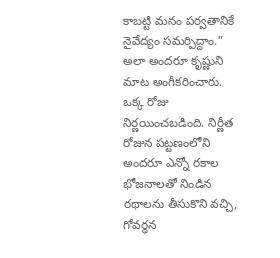కాబట్టి మనం పర్వతానికే నైవేద్యం సమర్పిద్దాం.” అలా అందరూ కృష్ణుని మాట అంగీకరించారు.
ఒక్క రోజు నిర్ణయించబడింది. నిర్ణీత రోజున పట్టణంలోని అందరూ ఎన్నో రకాల భోజనాలతో నిండిన రథాలను తీసుకొని వచ్చి, గోవర్ధన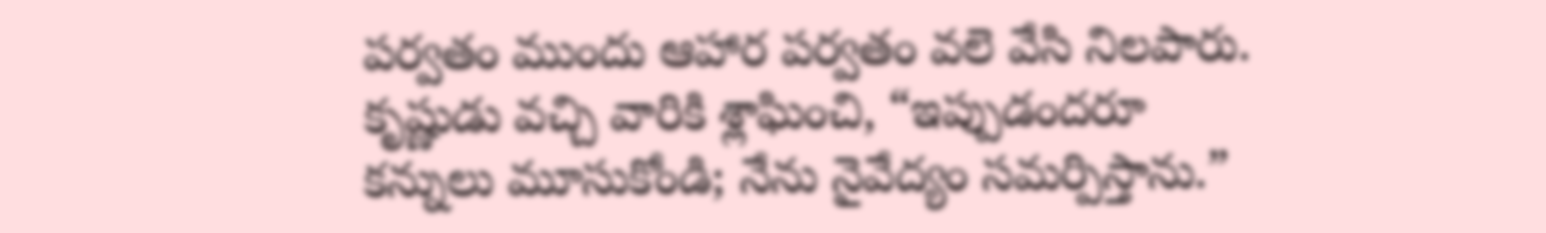పర్వతం ముందు ఆహార పర్వతం వలె వేసి నిలపారు. కృష్ణుడు వచ్చి వారికి శ్లాఘించి, “ఇప్పుడందరూ కన్నులు మూసుకోండి; నేను నైవేద్యం సమర్పిస్తాను.”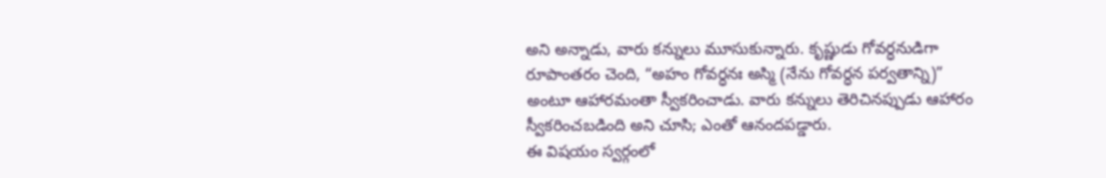అని అన్నాడు, వారు కన్నులు మూసుకున్నారు. కృష్ణుడు గోవర్ధనుడిగా రూపాంతరం చెంది, “అహం గోవర్ధనః అస్మి (నేను గోవర్ధన పర్వతాన్ని)” అంటూ ఆహారమంతా స్వీకరించాడు. వారు కన్నులు తెరిచినప్పుడు ఆహారం స్వీకరించబడింది అని చూసి; ఎంతో ఆనందపడ్డారు.
ఈ విషయం స్వర్గంలో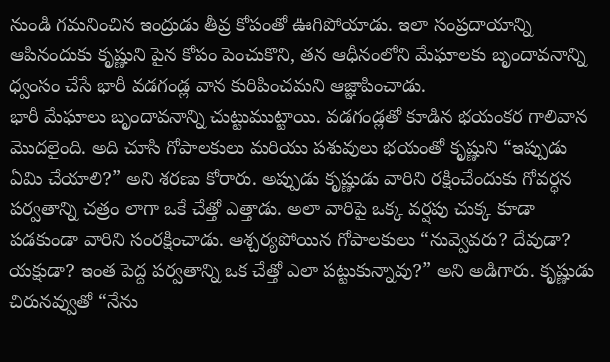నుండి గమనించిన ఇంద్రుడు తీవ్ర కోపంతో ఊగిపోయాడు. ఇలా సంప్రదాయాన్ని ఆపినందుకు కృష్ణుని పైన కోపం పెంచుకొని, తన ఆధీనంలోని మేఘాలకు బృందావనాన్ని ధ్వంసం చేసే భారీ వడగండ్ల వాన కురిపించమని ఆజ్ఞాపించాడు.
భారీ మేఘాలు బృందావనాన్ని చుట్టుముట్టాయి. వడగండ్లతో కూడిన భయంకర గాలివాన మొదలైంది. అది చూసి గోపాలకులు మరియు పశువులు భయంతో కృష్ణుని “ఇప్పుడు ఏమి చేయాలి?” అని శరణు కోరారు. అప్పుడు కృష్ణుడు వారిని రక్షించేందుకు గోవర్ధన పర్వతాన్ని చత్రం లాగా ఒకే చేత్తో ఎత్తాడు. అలా వారిపై ఒక్క వర్షపు చుక్క కూడా పడకుండా వారిని సంరక్షించాడు. ఆశ్చర్యపోయిన గోపాలకులు “నువ్వెవరు? దేవుడా? యక్షుడా? ఇంత పెద్ద పర్వతాన్ని ఒక చేత్తో ఎలా పట్టుకున్నావు?” అని అడిగారు. కృష్ణుడు చిరునవ్వుతో “నేను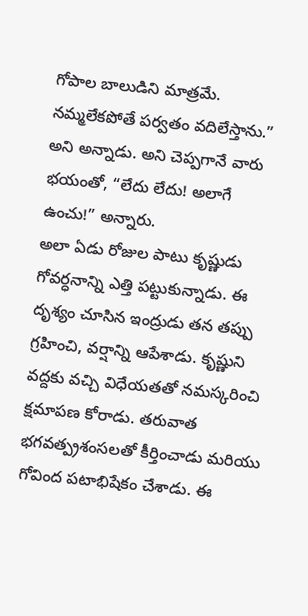గోపాల బాలుడిని మాత్రమే. నమ్మలేకపోతే పర్వతం వదిలేస్తాను.” అని అన్నాడు. అని చెప్పగానే వారు భయంతో, “లేదు లేదు! అలాగే ఉంచు!” అన్నారు.
అలా ఏడు రోజుల పాటు కృష్ణుడు గోవర్ధనాన్ని ఎత్తి పట్టుకున్నాడు. ఈ దృశ్యం చూసిన ఇంద్రుడు తన తప్పు గ్రహించి, వర్షాన్ని ఆపేశాడు. కృష్ణుని వద్దకు వచ్చి విధేయతతో నమస్కరించి క్షమాపణ కోరాడు. తరువాత భగవత్ప్రశంసలతో కీర్తించాడు మరియు గోవింద పటాభిషేకం చేశాడు. ఈ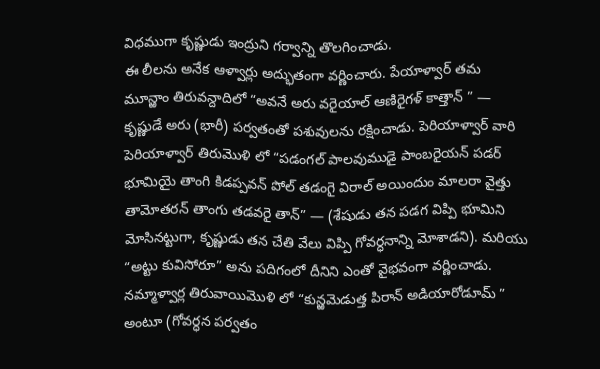విధముగా కృష్ణుడు ఇంద్రుని గర్వాన్ని తొలగించాడు.
ఈ లీలను అనేక ఆళ్వార్లు అద్భుతంగా వర్ణించారు. పేయాళ్వార్ తమ మూన్ఱాం తిరువన్దాదిలో “అవనే అరు వరైయాల్ ఆణిరైగళ్ కాత్తాన్ ” — కృష్ణుడే అరు (భారీ) పర్వతంతో పశువులను రక్షించాడు. పెరియాళ్వార్ వారి పెరియాళ్వార్ తిరుమొళి లో “పడంగల్ పాలవుముడై పాంబరైయన్ పడర్ భూమియై తాంగి కిడప్పవన్ పోల్ తడంగై విరాల్ అయిందుం మాలరా వైత్తు తామోతరన్ తాంగు తడవరై తాన్” — (శేషుడు తన పడగ విప్పి భూమిని మోసినట్టుగా, కృష్ణుడు తన చేతి వేలు విప్పి గోవర్ధనాన్ని మోశాడని). మరియు “అట్టు కువిసోరూ” అను పదిగంలో దీనిని ఎంతో వైభవంగా వర్ణించాడు. నమ్మాళ్వార్ల తిరువాయిమొళి లో “కున్ఱమెడుత్త పిరాన్ అడియారోడూమ్ ” అంటూ (గోవర్ధన పర్వతం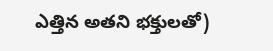ఎత్తిన అతని భక్తులతో)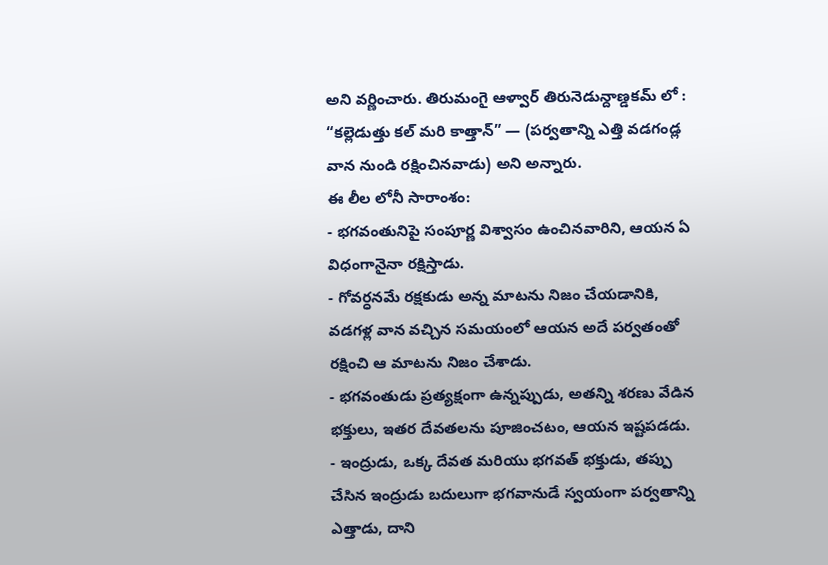అని వర్ణించారు. తిరుమంగై ఆళ్వార్ తిరునెడున్దాణ్డకమ్ లో : “కల్లెడుత్తు కల్ మరి కాత్తాన్” — (పర్వతాన్ని ఎత్తి వడగండ్ల వాన నుండి రక్షించినవాడు) అని అన్నారు.
ఈ లీల లోనీ సారాంశం:
- భగవంతునిపై సంపూర్ణ విశ్వాసం ఉంచినవారిని, ఆయన ఏ విధంగానైనా రక్షిస్తాడు.
- గోవర్ధనమే రక్షకుడు అన్న మాటను నిజం చేయడానికి, వడగళ్ల వాన వచ్చిన సమయంలో ఆయన అదే పర్వతంతో రక్షించి ఆ మాటను నిజం చేశాడు.
- భగవంతుడు ప్రత్యక్షంగా ఉన్నప్పుడు, అతన్ని శరణు వేడిన భక్తులు, ఇతర దేవతలను పూజించటం, ఆయన ఇష్టపడడు.
- ఇంద్రుడు, ఒక్క దేవత మరియు భగవత్ భక్తుడు, తప్పు చేసిన ఇంద్రుడు బదులుగా భగవానుడే స్వయంగా పర్వతాన్ని ఎత్తాడు, దాని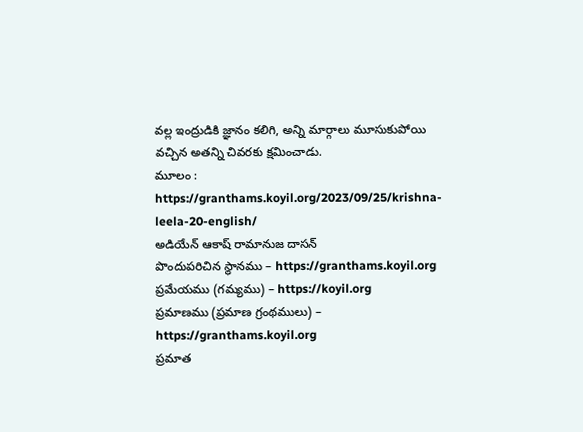వల్ల ఇంద్రుడికి జ్ఞానం కలిగి, అన్ని మార్గాలు మూసుకుపోయి వచ్చిన అతన్ని చివరకు క్షమించాడు.
మూలం : https://granthams.koyil.org/2023/09/25/krishna-leela-20-english/
అడియేన్ ఆకాష్ రామానుజ దాసన్
పొందుపరిచిన స్థానము – https://granthams.koyil.org
ప్రమేయము (గమ్యము) – https://koyil.org
ప్రమాణము (ప్రమాణ గ్రంథములు) – https://granthams.koyil.org
ప్రమాత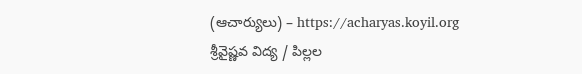(ఆచార్యులు) – https://acharyas.koyil.org
శ్రీవైష్ణవ విద్య / పిల్లల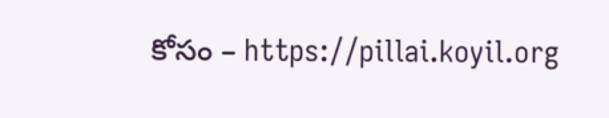కోసం – https://pillai.koyil.org